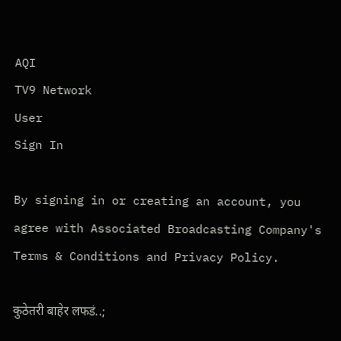AQI
TV9 Network
User
Sign In

By signing in or creating an account, you agree with Associated Broadcasting Company's Terms & Conditions and Privacy Policy.

कुठेतरी बाहेर लफडं..;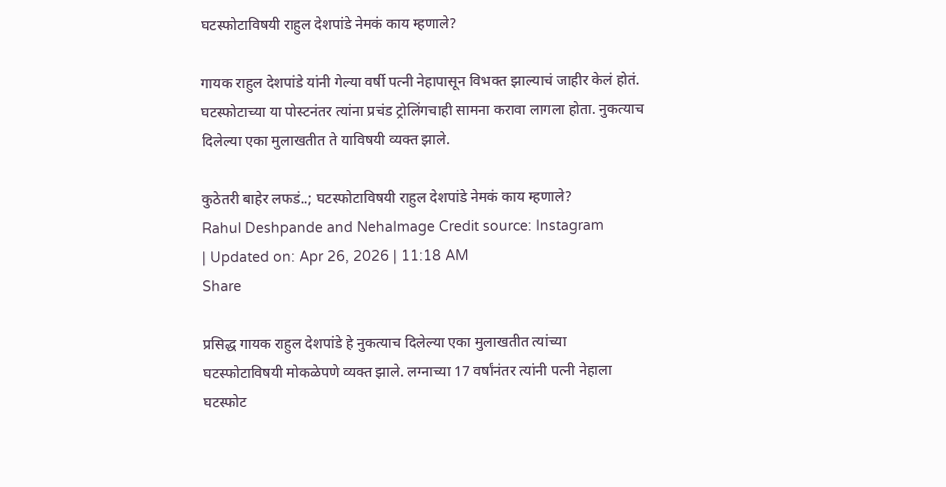घटस्फोटाविषयी राहुल देशपांडे नेमकं काय म्हणाले?

गायक राहुल देशपांडे यांनी गेल्या वर्षी पत्नी नेहापासून विभक्त झाल्याचं जाहीर केलं होतं. घटस्फोटाच्या या पोस्टनंतर त्यांना प्रचंड ट्रोलिंगचाही सामना करावा लागला होता. नुकत्याच दिलेल्या एका मुलाखतीत ते याविषयी व्यक्त झाले.

कुठेतरी बाहेर लफडं..; घटस्फोटाविषयी राहुल देशपांडे नेमकं काय म्हणाले?
Rahul Deshpande and NehaImage Credit source: Instagram
| Updated on: Apr 26, 2026 | 11:18 AM
Share

प्रसिद्ध गायक राहुल देशपांडे हे नुकत्याच दिलेल्या एका मुलाखतीत त्यांच्या घटस्फोटाविषयी मोकळेपणे व्यक्त झाले. लग्नाच्या 17 वर्षांनंतर त्यांनी पत्नी नेहाला घटस्फोट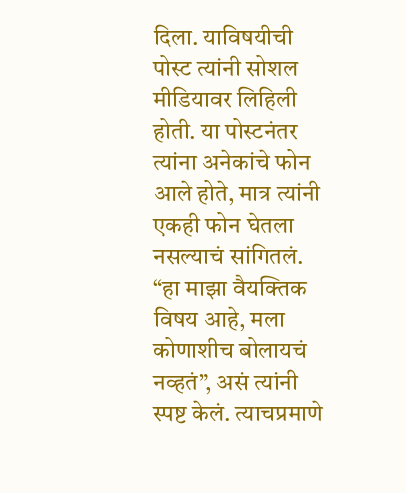दिला. याविषयीची पोस्ट त्यांनी सोशल मीडियावर लिहिली होती. या पोस्टनंतर त्यांना अनेकांचे फोन आले होते, मात्र त्यांनी एकही फोन घेतला नसल्याचं सांगितलं. “हा माझा वैयक्तिक विषय आहे, मला कोणाशीच बोलायचं नव्हतं”, असं त्यांनी स्पष्ट केलं. त्याचप्रमाणे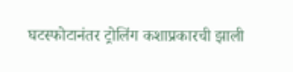घटस्फोटानंतर ट्रोलिंग कशाप्रकारची झाली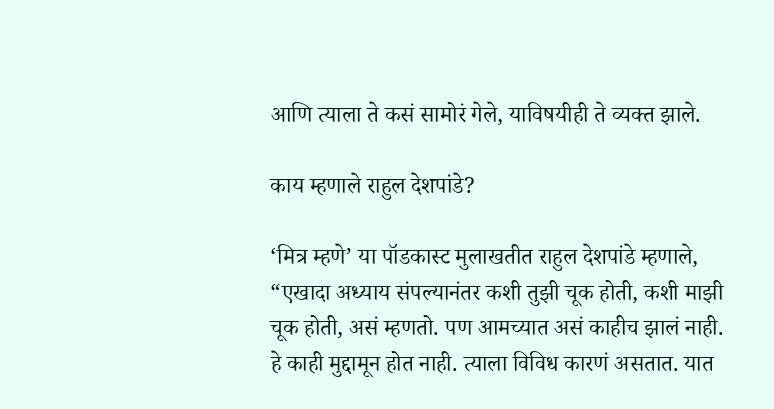आणि त्याला ते कसं सामोरं गेले, याविषयीही ते व्यक्त झाले.

काय म्हणाले राहुल देशपांडे?

‘मित्र म्हणे’ या पॉडकास्ट मुलाखतीत राहुल देशपांडे म्हणाले, “एखादा अध्याय संपल्यानंतर कशी तुझी चूक होती, कशी माझी चूक होती, असं म्हणतो. पण आमच्यात असं काहीच झालं नाही. हे काही मुद्दामून होत नाही. त्याला विविध कारणं असतात. यात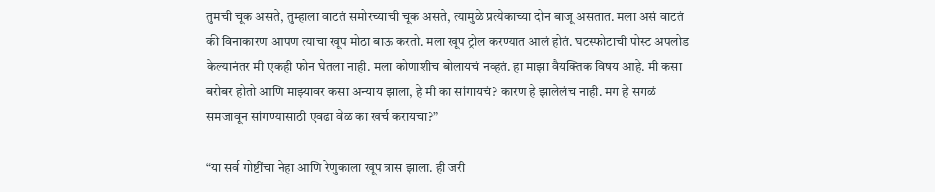तुमची चूक असते, तुम्हाला वाटतं समोरच्याची चूक असते, त्यामुळे प्रत्येकाच्या दोन बाजू असतात. मला असं वाटतं की विनाकारण आपण त्याचा खूप मोठा बाऊ करतो. मला खूप ट्रोल करण्यात आलं होतं. घटस्फोटाची पोस्ट अपलोड केल्यानंतर मी एकही फोन घेतला नाही. मला कोणाशीच बोलायचं नव्हतं. हा माझा वैयक्तिक विषय आहे. मी कसा बरोबर होतो आणि माझ्यावर कसा अन्याय झाला, हे मी का सांगायचं? कारण हे झालेलंच नाही. मग हे सगळं समजावून सांगण्यासाठी एवढा वेळ का खर्च करायचा?”

“या सर्व गोष्टींचा नेहा आणि रेणुकाला खूप त्रास झाला. ही जरी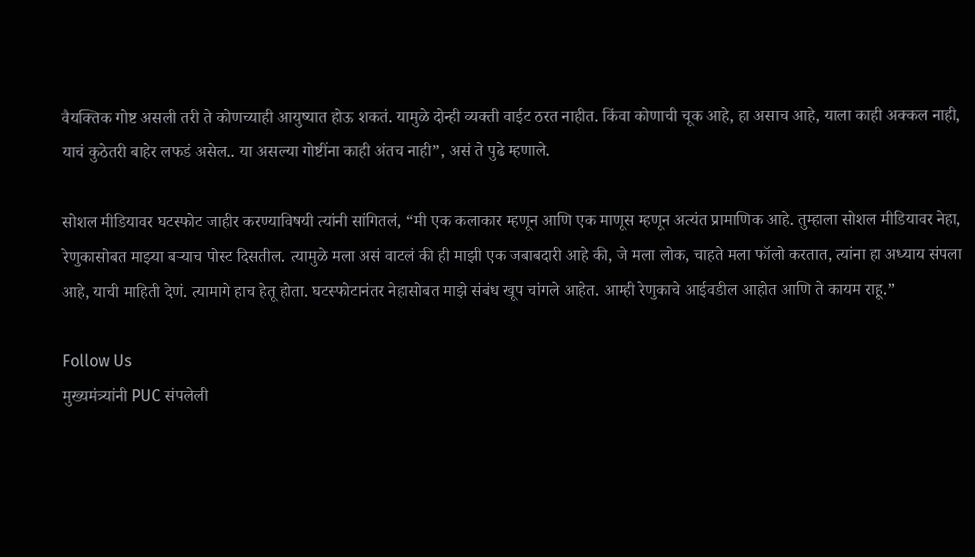वैयक्तिक गोष्ट असली तरी ते कोणच्याही आयुष्यात होऊ शकतं. यामुळे दोन्ही व्यक्ती वाईट ठरत नाहीत. किंवा कोणाची चूक आहे, हा असाच आहे, याला काही अक्कल नाही, याचं कुठेतरी बाहेर लफडं असेल.. या असल्या गोष्टींना काही अंतच नाही”, असं ते पुढे म्हणाले.

सोशल मीडियावर घटस्फोट जाहीर करण्याविषयी त्यांनी सांगितलं, “मी एक कलाकार म्हणून आणि एक माणूस म्हणून अत्यंत प्रामाणिक आहे. तुम्हाला सोशल मीडियावर नेहा, रेणुकासोबत माझ्या बऱ्याच पोस्ट दिसतील. त्यामुळे मला असं वाटलं की ही माझी एक जबाबदारी आहे की, जे मला लोक, चाहते मला फॉलो करतात, त्यांना हा अध्याय संपला आहे, याची माहिती देणं. त्यामागे हाच हेतू होता. घटस्फोटानंतर नेहासोबत माझे संबंध खूप चांगले आहेत. आम्ही रेणुकाचे आईवडील आहोत आणि ते कायम राहू.”

Follow Us
मुख्यमंत्र्यांनी PUC संपलेली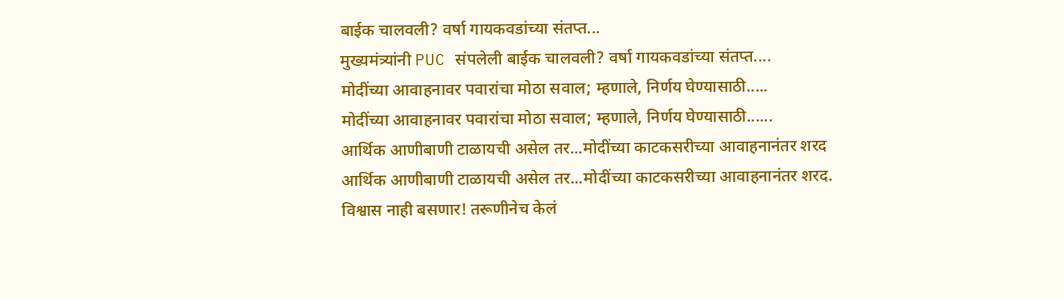बाईक चालवली? वर्षा गायकवडांच्या संतप्त...
मुख्यमंत्र्यांनी PUC संपलेली बाईक चालवली? वर्षा गायकवडांच्या संतप्त....
मोदींच्या आवाहनावर पवारांचा मोठा सवाल; म्हणाले, निर्णय घेण्यासाठी.....
मोदींच्या आवाहनावर पवारांचा मोठा सवाल; म्हणाले, निर्णय घेण्यासाठी......
आर्थिक आणीबाणी टाळायची असेल तर...मोदींच्या काटकसरीच्या आवाहनानंतर शरद
आर्थिक आणीबाणी टाळायची असेल तर...मोदींच्या काटकसरीच्या आवाहनानंतर शरद.
विश्वास नाही बसणार! तरूणीनेच केलं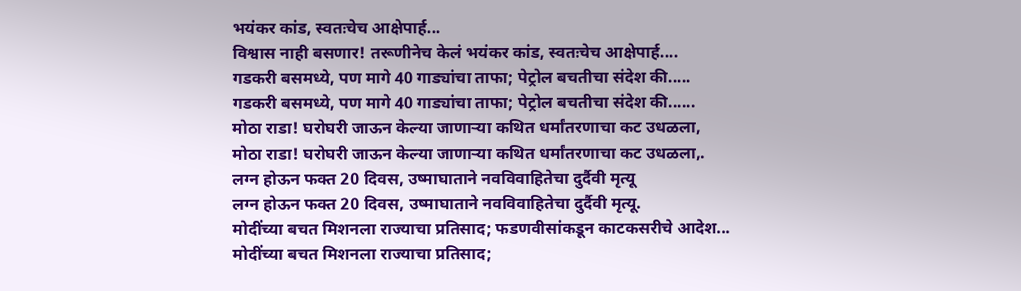भयंकर कांड, स्वतःचेच आक्षेपार्ह...
विश्वास नाही बसणार! तरूणीनेच केलं भयंकर कांड, स्वतःचेच आक्षेपार्ह....
गडकरी बसमध्ये, पण मागे 40 गाड्यांचा ताफा; पेट्रोल बचतीचा संदेश की.....
गडकरी बसमध्ये, पण मागे 40 गाड्यांचा ताफा; पेट्रोल बचतीचा संदेश की......
मोठा राडा! घरोघरी जाऊन केल्या जाणाऱ्या कथित धर्मांतरणाचा कट उधळला,
मोठा राडा! घरोघरी जाऊन केल्या जाणाऱ्या कथित धर्मांतरणाचा कट उधळला,.
लग्न होऊन फक्त 20 दिवस, उष्माघाताने नवविवाहितेचा दुर्दैवी मृत्यू
लग्न होऊन फक्त 20 दिवस, उष्माघाताने नवविवाहितेचा दुर्दैवी मृत्यू.
मोदींच्या बचत मिशनला राज्याचा प्रतिसाद; फडणवीसांकडून काटकसरीचे आदेश...
मोदींच्या बचत मिशनला राज्याचा प्रतिसाद;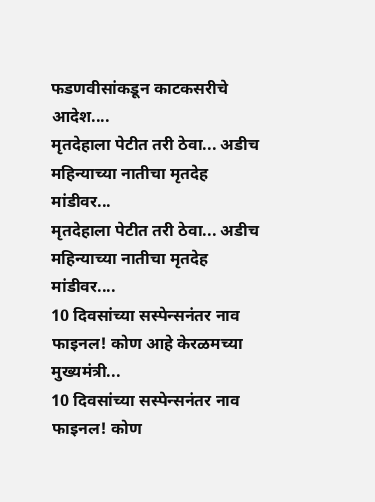फडणवीसांकडून काटकसरीचे आदेश....
मृतदेहाला पेटीत तरी ठेवा... अडीच महिन्याच्या नातीचा मृतदेह मांडीवर...
मृतदेहाला पेटीत तरी ठेवा... अडीच महिन्याच्या नातीचा मृतदेह मांडीवर....
10 दिवसांच्या सस्पेन्सनंतर नाव फाइनल! कोण आहे केरळमच्या मुख्यमंत्री...
10 दिवसांच्या सस्पेन्सनंतर नाव फाइनल! कोण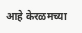आहे केरळमच्या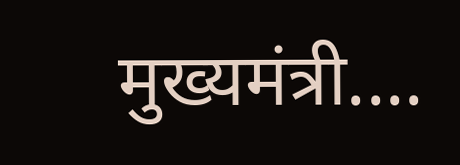मुख्यमंत्री....